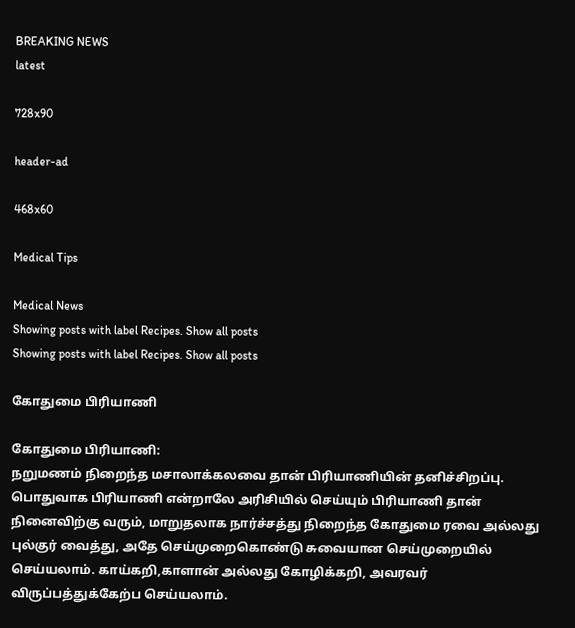BREAKING NEWS
latest

728x90

header-ad

468x60

Medical Tips

Medical News
Showing posts with label Recipes. Show all posts
Showing posts with label Recipes. Show all posts

கோதுமை பிரியாணி

கோதுமை பிரியாணி:
நறுமணம் நிறைந்த மசாலாக்கலவை தான் பிரியாணியின் தனிச்சிறப்பு. பொதுவாக பிரியாணி என்றாலே அரிசியில் செய்யும் பிரியாணி தான் நினைவிற்கு வரும், மாறுதலாக நார்ச்சத்து நிறைந்த கோதுமை ரவை அல்லது புல்குர் வைத்து, அதே செய்முறைகொண்டு சுவையான செய்முறையில் செய்யலாம். காய்கறி,காளான் அல்லது கோழிக்கறி, அவரவர் விருப்பத்துக்கேற்ப செய்யலாம்.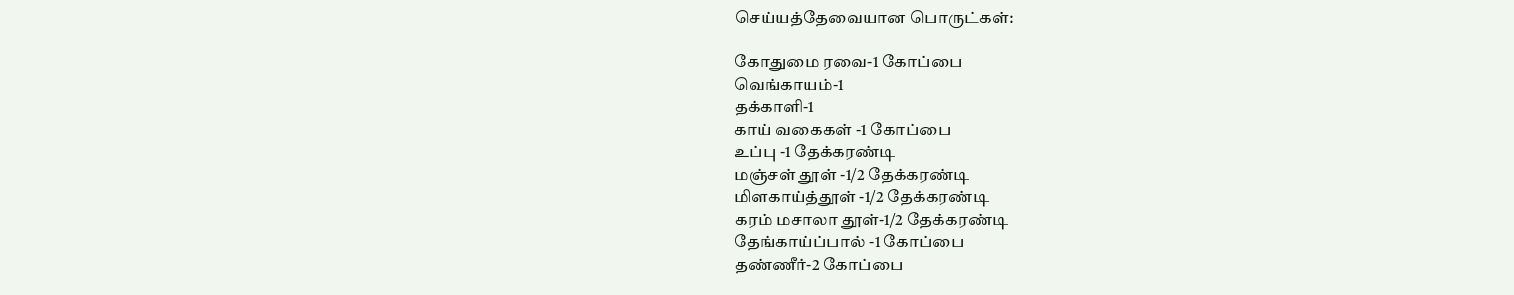செய்யத்தேவையான பொருட்கள்:

கோதுமை ரவை-1 கோப்பை
வெங்காயம்-1
தக்காளி-1
காய் வகைகள் -1 கோப்பை
உப்பு -1 தேக்கரண்டி
மஞ்சள் தூள் -1/2 தேக்கரண்டி
மிளகாய்த்தூள் -1/2 தேக்கரண்டி
கரம் மசாலா தூள்-1/2 தேக்கரண்டி
தேங்காய்ப்பால் -1 கோப்பை
தண்ணீர்-2 கோப்பை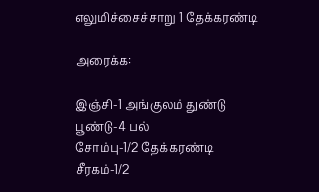எலுமிச்சைச்சாறு 1 தேக்கரண்டி

அரைக்க:

இஞ்சி-1 அங்குலம் துண்டு
பூண்டு-4 பல்
சோம்பு-1/2 தேக்கரண்டி
சீரகம்-1/2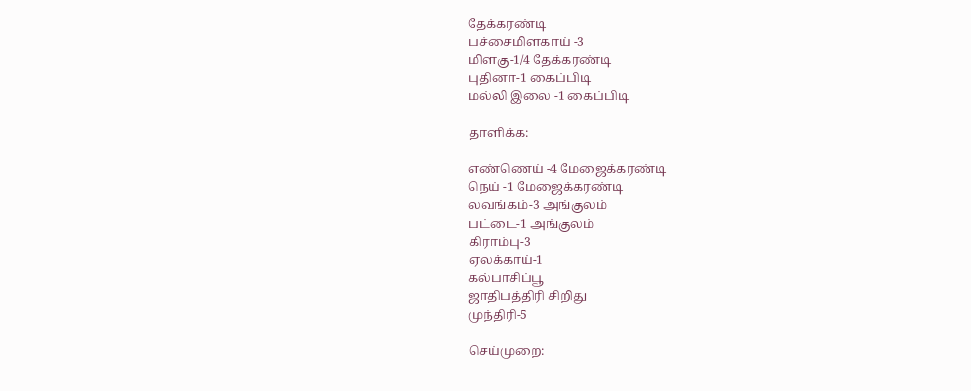தேக்கரண்டி
பச்சைமிளகாய் -3
மிளகு-1/4 தேக்கரண்டி
புதினா-1 கைப்பிடி
மல்லி இலை -1 கைப்பிடி

தாளிக்க:

எண்ணெய் -4 மேஜைக்கரண்டி
நெய் -1 மேஜைக்கரண்டி
லவங்கம்-3 அங்குலம்
பட்டை-1 அங்குலம்
கிராம்பு-3
ஏலக்காய்-1
கல்பாசிப்பூ
ஜாதிபத்திரி சிறிது
முந்திரி-5

செய்முறை: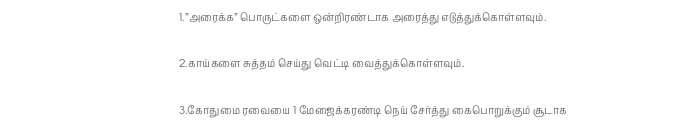1.”அரைக்க” பொருட்களை ஒன்றிரண்டாக அரைத்து எடுத்துக்கொள்ளவும்.

2.காய்களை சுத்தம் செய்து வெட்டி வைத்துக்கொள்ளவும்.

3.கோதுமை ரவையை 1 மேஜைக்கரண்டி நெய் சேர்த்து கைபொறுக்கும் சூடாக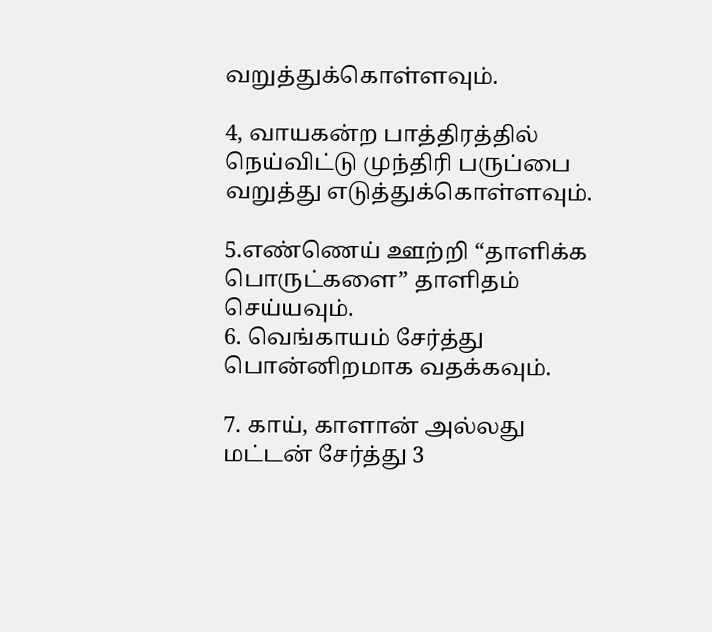வறுத்துக்கொள்ளவும்.

4, வாயகன்ற பாத்திரத்தில் நெய்விட்டு முந்திரி பருப்பை வறுத்து எடுத்துக்கொள்ளவும்.

5.எண்ணெய் ஊற்றி “தாளிக்க பொருட்களை” தாளிதம் செய்யவும்.
6. வெங்காயம் சேர்த்து பொன்னிறமாக வதக்கவும்.

7. காய், காளான் அல்லது மட்டன் சேர்த்து 3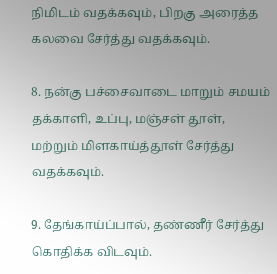நிமிடம் வதக்கவும், பிறகு அரைத்த கலவை சேர்த்து வதக்கவும்.

8. நன்கு பச்சைவாடை மாறும் சமயம் தக்காளி, உப்பு, மஞ்சள் தூள், மற்றும் மிளகாய்த்தூள் சேர்த்து வதக்கவும்.

9. தேங்காய்ப்பால், தண்ணீர் சேர்த்து கொதிக்க விடவும்.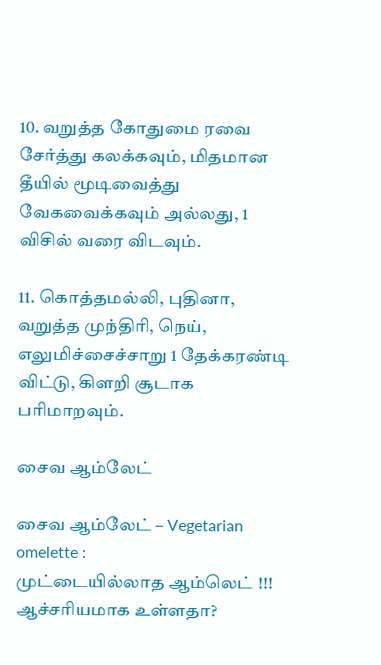10. வறுத்த கோதுமை ரவை சேர்த்து கலக்கவும், மிதமான தீயில் மூடிவைத்து வேகவைக்கவும் அல்லது, 1 விசில் வரை விடவும்.

11. கொத்தமல்லி, புதினா, வறுத்த முந்திரி, நெய், எலுமிச்சைச்சாறு 1 தேக்கரண்டி விட்டு, கிளறி சூடாக பரிமாறவும்.

சைவ ஆம்லேட்

சைவ ஆம்லேட் – Vegetarian omelette :
முட்டையில்லாத ஆம்லெட் !!! ஆச்சரியமாக உள்ளதா?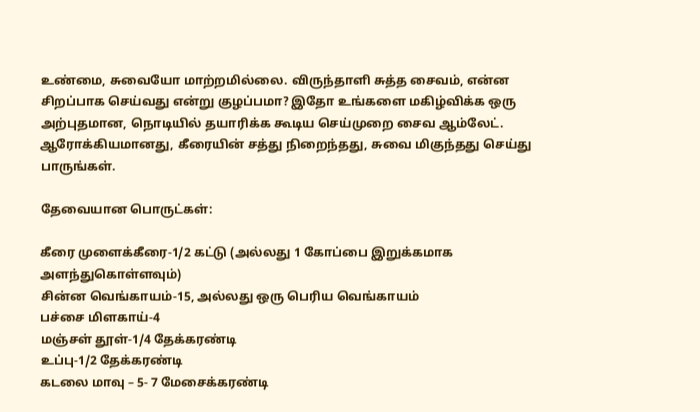உண்மை, சுவையோ மாற்றமில்லை. விருந்தாளி சுத்த சைவம், என்ன சிறப்பாக செய்வது என்று குழப்பமா? இதோ உங்களை மகிழ்விக்க ஒரு அற்புதமான, நொடியில் தயாரிக்க கூடிய செய்முறை சைவ ஆம்லேட். ஆரோக்கியமானது, கீரையின் சத்து நிறைந்தது, சுவை மிகுந்தது செய்து பாருங்கள்.

தேவையான பொருட்கள்:

கீரை முளைக்கீரை-1/2 கட்டு (அல்லது 1 கோப்பை இறுக்கமாக அளந்துகொள்ளவும்)
சின்ன வெங்காயம்-15, அல்லது ஒரு பெரிய வெங்காயம்
பச்சை மிளகாய்-4
மஞ்சள் தூள்-1/4 தேக்கரண்டி
உப்பு-1/2 தேக்கரண்டி
கடலை மாவு – 5- 7 மேசைக்கரண்டி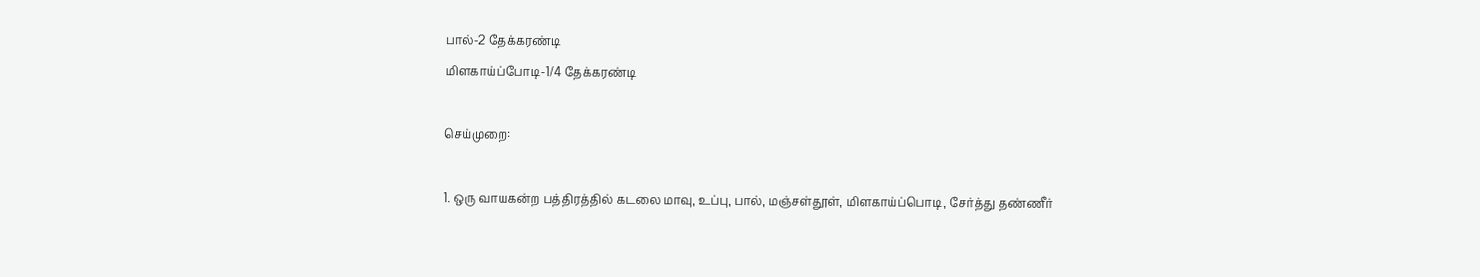பால்-2 தேக்கரண்டி
மிளகாய்ப்போடி-1/4 தேக்கரண்டி

செய்முறை:

1. ஒரு வாயகன்ற பத்திரத்தில் கடலை மாவு, உப்பு, பால், மஞ்சள்தூள், மிளகாய்ப்பொடி, சேர்த்து தண்ணீர்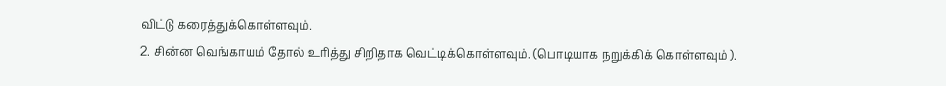விட்டு கரைத்துக்கொள்ளவும்.
2. சின்ன வெங்காயம் தோல் உரித்து சிறிதாக வெட்டிக்கொள்ளவும். (பொடியாக நறுக்கிக் கொள்ளவும் ).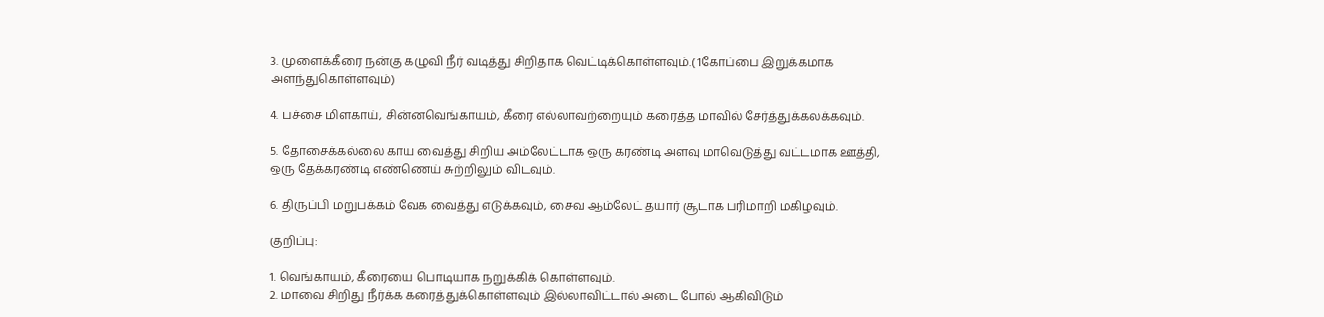3. முளைக்கீரை நன்கு கழுவி நீர் வடித்து சிறிதாக வெட்டிக்கொள்ளவும்.( 1கோப்பை இறுக்கமாக அளந்துகொள்ளவும்)

4. பச்சை மிளகாய், சின்னவெங்காயம், கீரை எல்லாவற்றையும் கரைத்த மாவில் சேர்த்துக்கலக்கவும்.

5. தோசைக்கல்லை காய வைத்து சிறிய அம்லேட்டாக ஒரு கரண்டி அளவு மாவெடுத்து வட்டமாக ஊத்தி, ஒரு தேக்கரண்டி எண்ணெய் சுற்றிலும் விடவும்.

6. திருப்பி மறுபக்கம் வேக வைத்து எடுக்கவும், சைவ ஆம்லேட் தயார் சூடாக பரிமாறி மகிழவும்.

குறிப்பு:

1. வெங்காயம், கீரையை பொடியாக நறுக்கிக் கொள்ளவும்.
2. மாவை சிறிது நீர்க்க கரைத்துக்கொள்ளவும் இல்லாவிட்டால் அடை போல் ஆகிவிடும்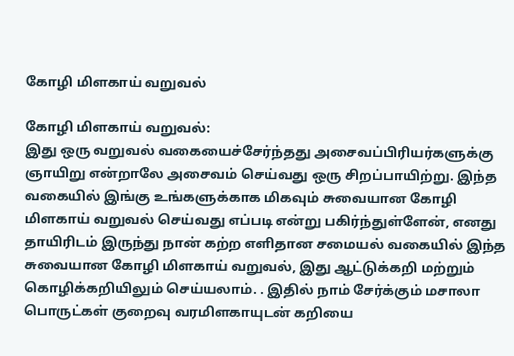கோழி மிளகாய் வறுவல்

கோழி மிளகாய் வறுவல்:
இது ஒரு வறுவல் வகையைச்சேர்ந்தது அசைவப்பிரியர்களுக்கு ஞாயிறு என்றாலே அசைவம் செய்வது ஒரு சிறப்பாயிற்று. இந்த வகையில் இங்கு உங்களுக்காக மிகவும் சுவையான கோழி மிளகாய் வறுவல் செய்வது எப்படி என்று பகிர்ந்துள்ளேன், எனது தாயிரிடம் இருந்து நான் கற்ற எளிதான சமையல் வகையில் இந்த சுவையான கோழி மிளகாய் வறுவல், இது ஆட்டுக்கறி மற்றும் கொழிக்கறியிலும் செய்யலாம். . இதில் நாம் சேர்க்கும் மசாலா பொருட்கள் குறைவு வரமிளகாயுடன் கறியை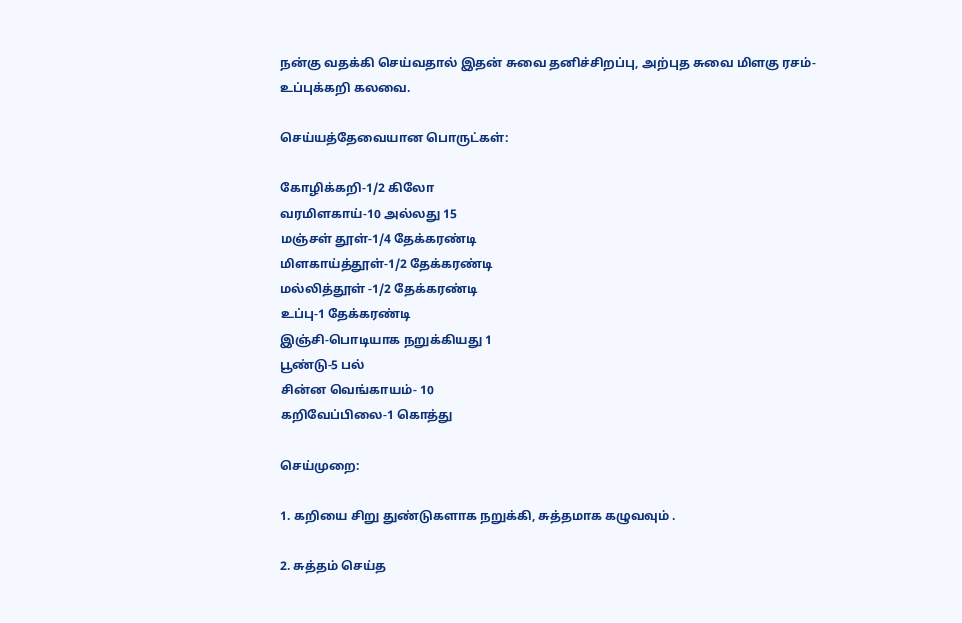நன்கு வதக்கி செய்வதால் இதன் சுவை தனிச்சிறப்பு, அற்புத சுவை மிளகு ரசம்- உப்புக்கறி கலவை.

செய்யத்தேவையான பொருட்கள்:

கோழிக்கறி-1/2 கிலோ
வரமிளகாய்-10 அல்லது 15
மஞ்சள் தூள்-1/4 தேக்கரண்டி
மிளகாய்த்தூள்-1/2 தேக்கரண்டி
மல்லித்தூள் -1/2 தேக்கரண்டி
உப்பு-1 தேக்கரண்டி
இஞ்சி-பொடியாக நறுக்கியது 1
பூண்டு-5 பல்
சின்ன வெங்காயம்- 10
கறிவேப்பிலை-1 கொத்து

செய்முறை:

1. கறியை சிறு துண்டுகளாக நறுக்கி, சுத்தமாக கழுவவும் .

2. சுத்தம் செய்த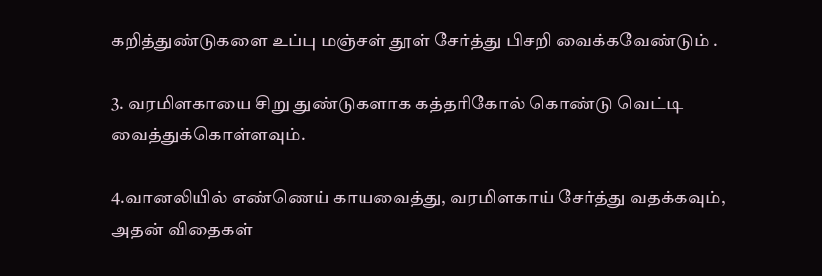கறித்துண்டுகளை உப்பு மஞ்சள் தூள் சேர்த்து பிசறி வைக்கவேண்டும் .

3. வரமிளகாயை சிறு துண்டுகளாக கத்தரிகோல் கொண்டு வெட்டி வைத்துக்கொள்ளவும்.

4.வானலியில் எண்ணெய் காயவைத்து, வரமிளகாய் சேர்த்து வதக்கவும், அதன் விதைகள்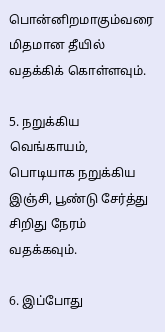பொன்னிறமாகும்வரை மிதமான தீயில் வதக்கிக் கொள்ளவும்.

5. நறுக்கிய வெங்காயம், பொடியாக நறுக்கிய இஞ்சி, பூண்டு சேர்த்து சிறிது நேரம் வதக்கவும்.

6. இப்போது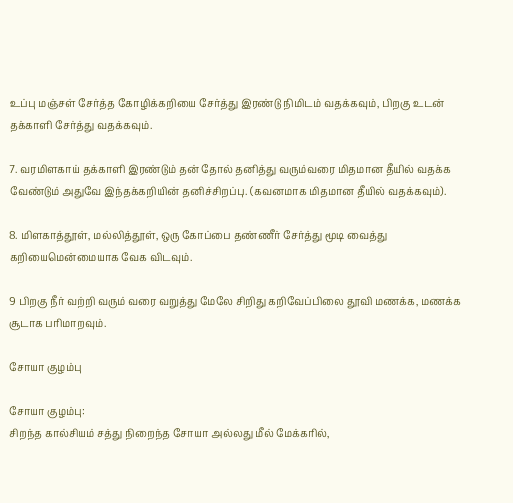உப்பு மஞ்சள் சேர்த்த கோழிக்கறியை சேர்த்து இரண்டு நிமிடம் வதக்கவும், பிறகு உடன் தக்காளி சேர்த்து வதக்கவும்.

7. வரமிளகாய் தக்காளி இரண்டும் தன் தோல் தனித்து வரும்வரை மிதமான தீயில் வதக்க வேண்டும் அதுவே இந்தக்கறியின் தனிச்சிறப்பு. (கவனமாக மிதமான தீயில் வதக்கவும்).

8. மிளகாத்தூள், மல்லித்தூள், ஒரு கோப்பை தண்ணீர் சேர்த்து மூடி வைத்து கறியைமென்மையாக வேக விடவும்.

9 பிறகு நீர் வற்றி வரும் வரை வறுத்து மேலே சிறிது கறிவேப்பிலை தூவி மணக்க, மணக்க சூடாக பரிமாறவும்.

சோயா குழம்பு

சோயா குழம்பு:
சிறந்த கால்சியம் சத்து நிறைந்த சோயா அல்லது மீல் மேக்கரில்,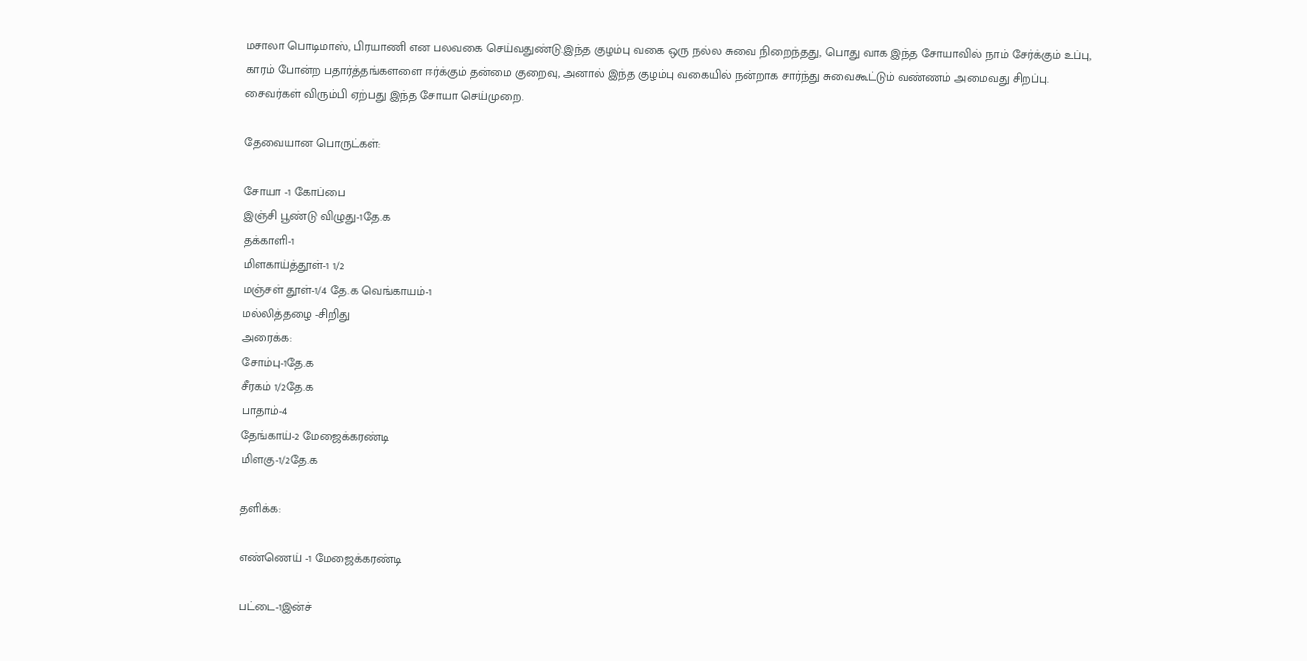மசாலா பொடிமாஸ், பிரயாணி என பலவகை செய்வதுண்டு.இந்த குழம்பு வகை ஒரு நல்ல சுவை நிறைந்தது, பொது வாக இந்த சோயாவில் நாம் சேர்க்கும் உப்பு, காரம் போன்ற பதார்த்தங்களளை ஈர்க்கும் தன்மை குறைவு, அனால் இந்த குழம்பு வகையில் நன்றாக சார்ந்து சுவைகூட்டும் வண்ணம் அமைவது சிறப்பு. சைவர்கள் விரும்பி ஏற்பது இந்த சோயா செய்முறை.

தேவையான பொருட்கள்:

சோயா -1 கோப்பை
இஞ்சி பூண்டு விழுது-1தே.க
தக்காளி-1
மிளகாய்த்தூள்-1 1/2
மஞ்சள் தூள்-1/4 தே.க வெங்காயம்-1
மல்லித்தழை -சிறிது
அரைக்க:
சோம்பு-1தே.க
சீரகம் 1/2தே.க
பாதாம்-4
தேங்காய்-2 மேஜைக்கரண்டி
மிளகு-1/2தே.க

தளிக்க:

எண்ணெய் -1 மேஜைக்கரண்டி

பட்டை-1இன்ச்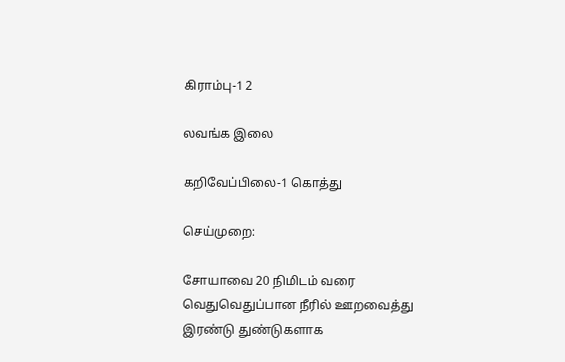கிராம்பு-1 2

லவங்க இலை

கறிவேப்பிலை-1 கொத்து

செய்முறை:

சோயாவை 20 நிமிடம் வரை வெதுவெதுப்பான நீரில் ஊறவைத்து இரண்டு துண்டுகளாக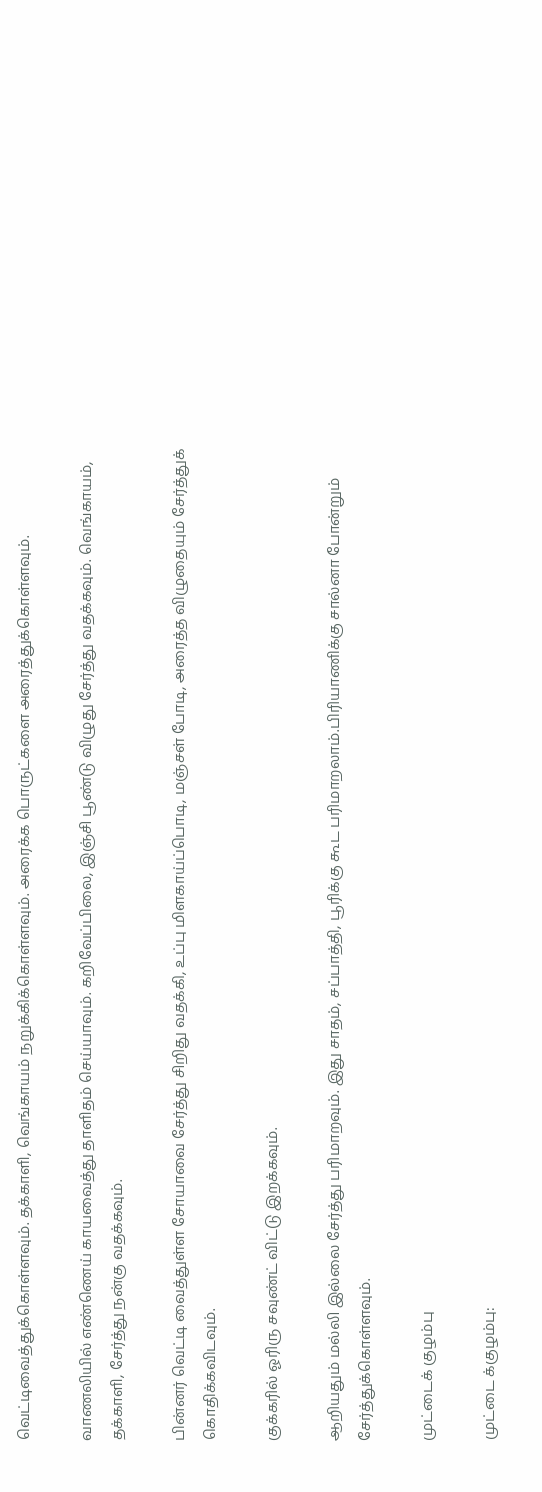வெட்டிவைத்துக்கொள்ளவும். தக்காளி, வெங்காயம் நறுக்கிக்கொள்ளவும். அரைக்க பொருட்களை அரைத்துக்கொள்ளவும்.

வாணலியில் எண்ணெய் காயவைத்து தாளிதம் செய்யாவும். கறிவேப்பிலை, இஞ்சி பூண்டு விழுது சேர்த்து வதக்கவும். வெங்காயம், தக்காளி, சேர்த்து நன்கு வதக்கவும்.

பின்னர் வெட்டி வைத்துள்ள சோயாவை சேர்த்து சிறிது வதக்கி, உப்பு மிளகாய்ப்பொடி, மஞ்சள் போடி, அரைத்த விழுதையும் சேர்த்துக் கொதிக்கவிடவும்.

குக்கரில் ஓரிரு சவுண்ட் விட்டு இறக்கவும்.

ஆறியதும் மல்லி இல்லை சேர்த்து பரிமாறவும். இது சாதம், சப்பாத்தி, பூரிக்கு கூட பரிமாறலாம்.பிரியாணிக்கு சால்னா போன்றும் சேர்த்துக்கொள்ளவும்.

முட்டைக் குழம்பு

முட்டை க்குழம்பு: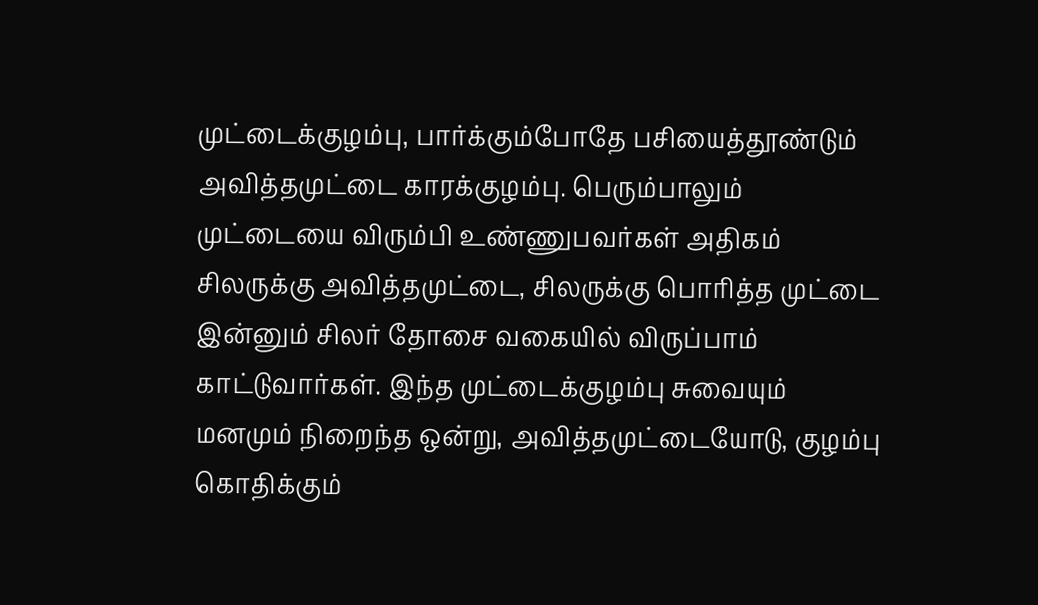முட்டைக்குழம்பு, பார்க்கும்போதே பசியைத்தூண்டும் அவித்தமுட்டை காரக்குழம்பு. பெரும்பாலும் முட்டையை விரும்பி உண்ணுபவர்கள் அதிகம் சிலருக்கு அவித்தமுட்டை, சிலருக்கு பொரித்த முட்டை இன்னும் சிலர் தோசை வகையில் விருப்பாம் காட்டுவார்கள். இந்த முட்டைக்குழம்பு சுவையும் மனமும் நிறைந்த ஒன்று, அவித்தமுட்டையோடு, குழம்பு கொதிக்கும்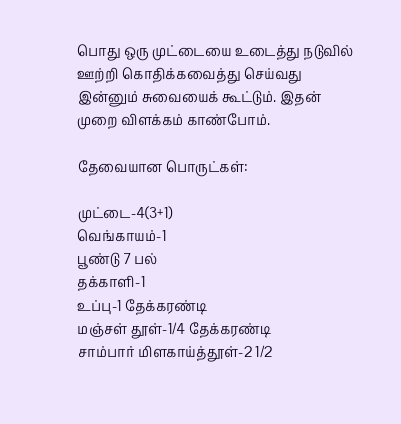பொது ஒரு முட்டையை உடைத்து நடுவில் ஊற்றி கொதிக்கவைத்து செய்வது இன்னும் சுவையைக் கூட்டும். இதன் முறை விளக்கம் காண்போம்.

தேவையான பொருட்கள்:

முட்டை-4(3+1)
வெங்காயம்-1
பூண்டு 7 பல்
தக்காளி-1
உப்பு-1 தேக்கரண்டி
மஞ்சள் தூள்-1/4 தேக்கரண்டி
சாம்பார் மிளகாய்த்தூள்-2 1/2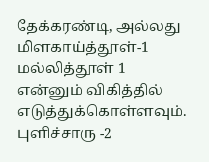தேக்கரண்டி, அல்லது மிளகாய்த்தூள்-1 மல்லித்தூள் 1 என்னும் விகித்தில் எடுத்துக்கொள்ளவும். புளிச்சாரு -2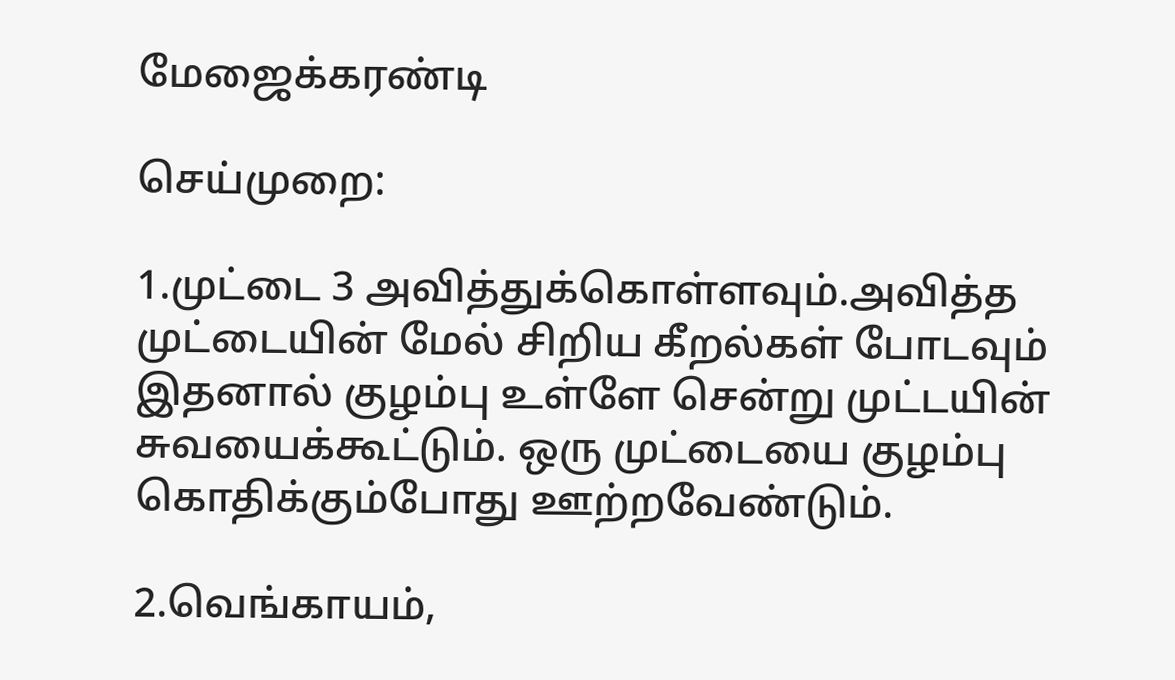மேஜைக்கரண்டி

செய்முறை:

1.முட்டை 3 அவித்துக்கொள்ளவும்.அவித்த முட்டையின் மேல் சிறிய கீறல்கள் போடவும் இதனால் குழம்பு உள்ளே சென்று முட்டயின் சுவயைக்கூட்டும். ஒரு முட்டையை குழம்பு கொதிக்கும்போது ஊற்றவேண்டும்.

2.வெங்காயம்,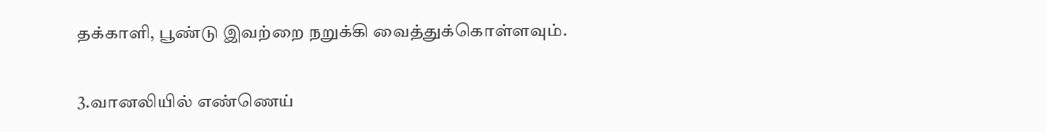தக்காளி, பூண்டு இவற்றை நறுக்கி வைத்துக்கொள்ளவும்.

3.வானலியில் எண்ணெய்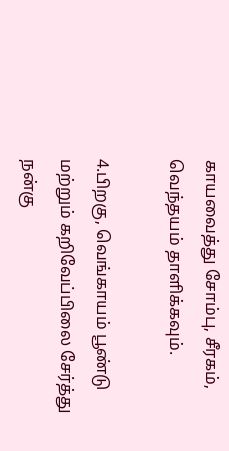காயவைத்து சோம்பு, சீரகம், வெந்தயம் தாளிக்கவும்.

4.பிறகு, வெங்காயம் பூண்டு மற்றும் கறிவேப்பிலை சேர்த்து நன்கு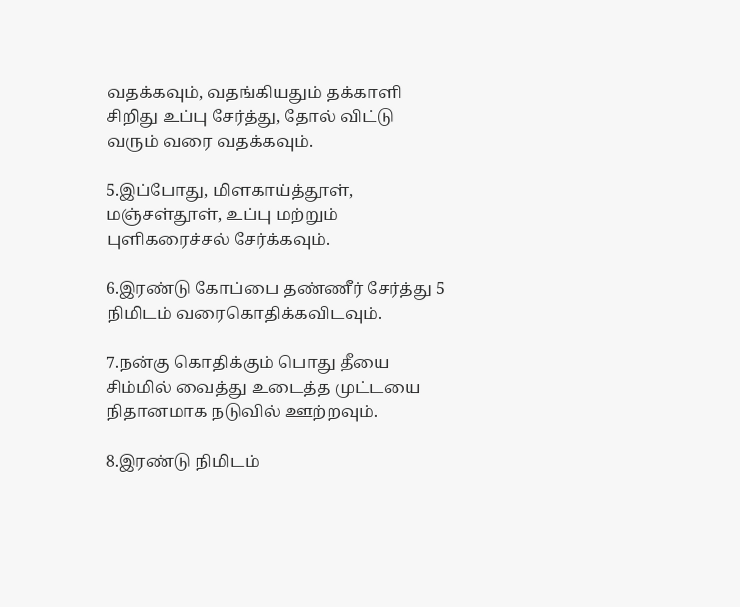வதக்கவும், வதங்கியதும் தக்காளி சிறிது உப்பு சேர்த்து, தோல் விட்டு வரும் வரை வதக்கவும்.

5.இப்போது, மிளகாய்த்தூள், மஞ்சள்தூள், உப்பு மற்றும் புளிகரைச்சல் சேர்க்கவும்.

6.இரண்டு கோப்பை தண்ணீர் சேர்த்து 5 நிமிடம் வரைகொதிக்கவிடவும்.

7.நன்கு கொதிக்கும் பொது தீயை சிம்மில் வைத்து உடைத்த முட்டயை நிதானமாக நடுவில் ஊற்றவும்.

8.இரண்டு நிமிடம்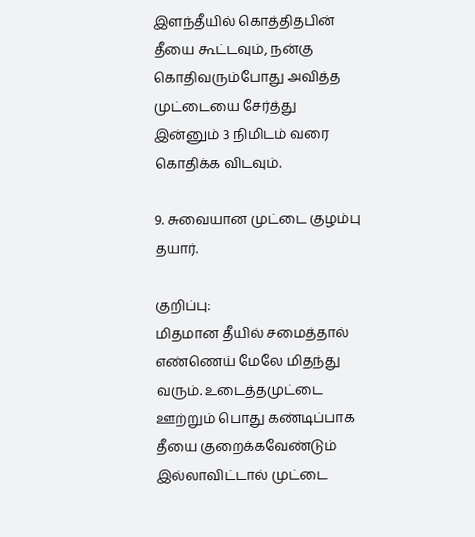இளந்தீயில் கொத்திதபின் தீயை கூட்டவும், நன்கு கொதிவரும்போது அவித்த முட்டையை சேர்த்து இன்னும் 3 நிமிடம் வரை கொதிக்க விடவும்.

9. சுவையான முட்டை குழம்பு தயார்.

குறிப்பு:
மிதமான தீயில் சமைத்தால் எண்ணெய் மேலே மிதந்து வரும். உடைத்தமுட்டை ஊற்றும் பொது கண்டிப்பாக தீயை குறைக்கவேண்டும் இல்லாவிட்டால் முட்டை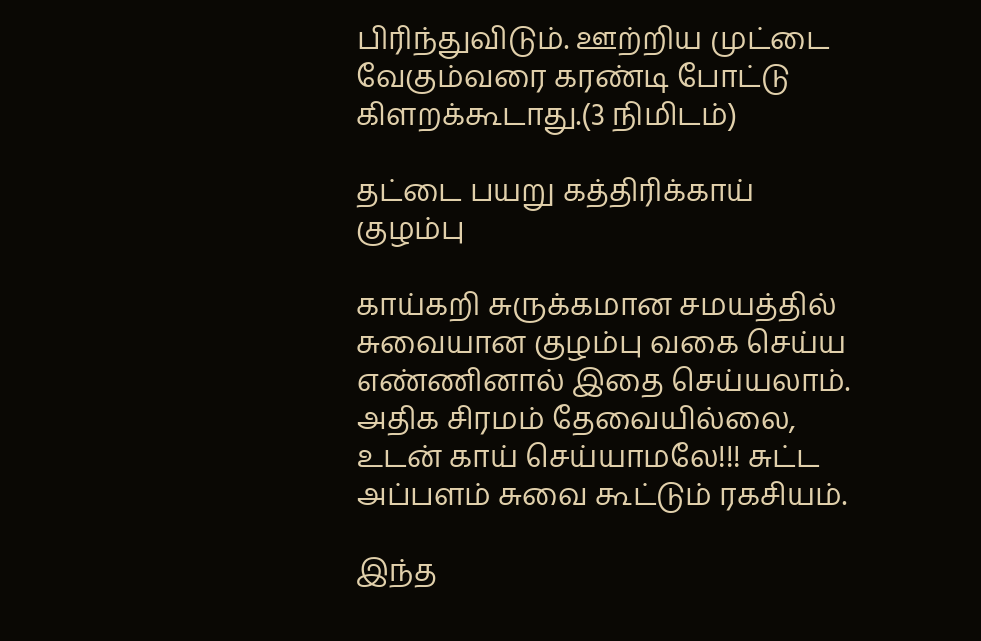பிரிந்துவிடும். ஊற்றிய முட்டை வேகும்வரை கரண்டி போட்டு கிளறக்கூடாது.(3 நிமிடம்)

தட்டை பயறு கத்திரிக்காய் குழம்பு

காய்கறி சுருக்கமான சமயத்தில் சுவையான குழம்பு வகை செய்ய எண்ணினால் இதை செய்யலாம்.
அதிக சிரமம் தேவையில்லை, உடன் காய் செய்யாமலே!!! சுட்ட அப்பளம் சுவை கூட்டும் ரகசியம்.

இந்த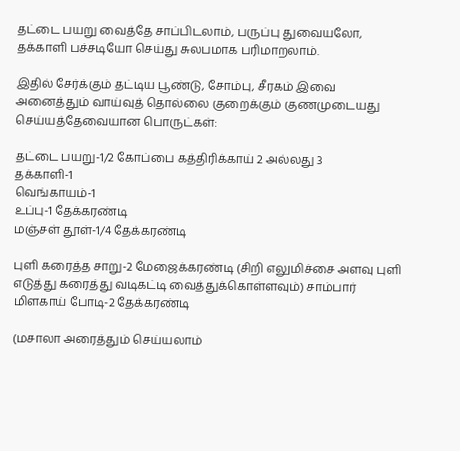தட்டை பயறு வைத்தே சாப்பிடலாம், பருப்பு துவையலோ, தக்காளி பச்சடியோ செய்து சுலபமாக பரிமாறலாம்.

இதில் சேர்க்கும் தட்டிய பூண்டு, சோம்பு, சீரகம் இவை அனைத்தும் வாய்வுத் தொல்லை குறைக்கும் குணமுடையது செய்யத்தேவையான பொருட்கள்:

தட்டை பயறு-1/2 கோப்பை கத்திரிக்காய் 2 அல்லது 3
தக்காளி-1
வெங்காயம்-1
உப்பு-1 தேக்கரண்டி
மஞ்சள் தூள்-1/4 தேக்கரண்டி

புளி கரைத்த சாறு-2 மேஜைக்கரண்டி (சிறி எலுமிச்சை அளவு புளி எடுத்து கரைத்து வடிகட்டி வைத்துக்கொள்ளவும்) சாம்பார் மிளகாய் போடி-2 தேக்கரண்டி

(மசாலா அரைத்தும் செய்யலாம்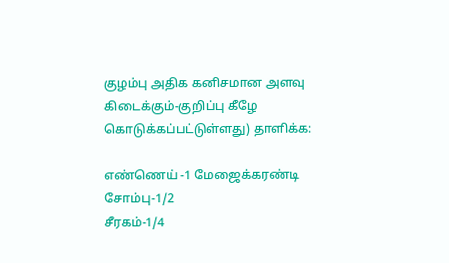குழம்பு அதிக கனிசமான அளவு கிடைக்கும்-குறிப்பு கீழே கொடுக்கப்பட்டுள்ளது) தாளிக்க:

எண்ணெய் -1 மேஜைக்கரண்டி
சோம்பு-1/2
சீரகம்-1/4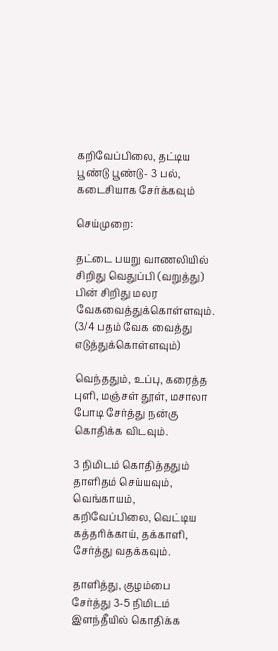கறிவேப்பிலை, தட்டிய பூண்டு பூண்டு- 3 பல், கடைசியாக சேர்க்கவும்

செய்முறை:

தட்டை பயறு வாணலியில் சிறிது வெதுப்பி (வறுத்து) பின் சிறிது மலர வேகவைத்துக்கொள்ளவும். (3/4 பதம் வேக வைத்து எடுத்துக்கொள்ளவும்)

வெந்ததும், உப்பு, கரைத்த புளி, மஞ்சள் தூள், மசாலா போடி சேர்த்து நன்கு கொதிக்க விடவும்.

3 நிமிடம் கொதித்ததும் தாளிதம் செய்யவும், வெங்காயம், கறிவேப்பிலை, வெட்டிய கத்தரிக்காய், தக்காளி, சேர்த்து வதக்கவும்.

தாளித்து, குழம்பை சேர்த்து 3-5 நிமிடம் இளந்தீயில் கொதிக்க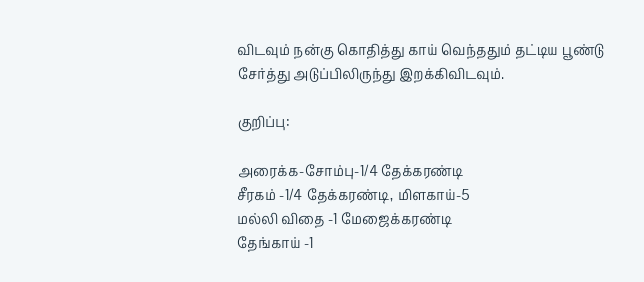விடவும் நன்கு கொதித்து காய் வெந்ததும் தட்டிய பூண்டு சேர்த்து அடுப்பிலிருந்து இறக்கிவிடவும்.

குறிப்பு:

அரைக்க-சோம்பு-1/4 தேக்கரண்டி
சீரகம் -1/4 தேக்கரண்டி, மிளகாய்-5
மல்லி விதை -1 மேஜைக்கரண்டி
தேங்காய் -1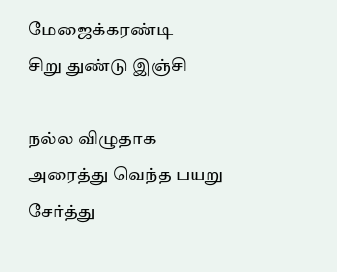மேஜைக்கரண்டி
சிறு துண்டு இஞ்சி

நல்ல விழுதாக அரைத்து வெந்த பயறு சேர்த்து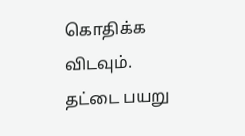கொதிக்க விடவும்.
தட்டை பயறு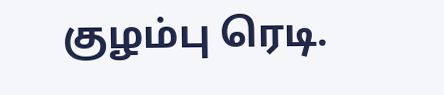குழம்பு ரெடி.